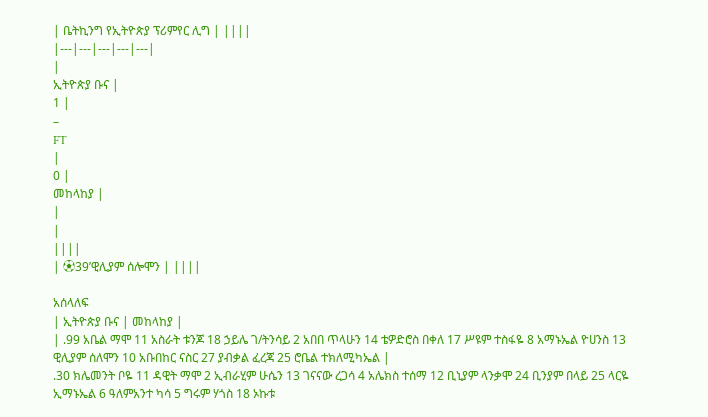| ቤትኪንግ የኢትዮጵያ ፕሪምየር ሊግ | ||||
|---|---|---|---|---|
|
ኢትዮጵያ ቡና |
1 |
–
FT
|
0 |
መከላከያ |
|
|
||||
| ⚽39’ዊሊያም ሰሎሞን | ||||

አሰላለፍ
| ኢትዮጵያ ቡና | መከላከያ |
| .99 አቤል ማሞ 11 አስራት ቱንጆ 18 ኃይሌ ገ/ትንሳይ 2 አበበ ጥላሁን 14 ቴዎድሮስ በቀለ 17 ሥዩም ተስፋዬ 8 አማኑኤል ዮሀንስ 13 ዊሊያም ሰለሞን 10 አቡበከር ናስር 27 ያብቃል ፈረጃ 25 ሮቤል ተክለሚካኤል |
.30 ክሌመንት ቦዬ 11 ዳዊት ማሞ 2 ኢብራሂም ሁሴን 13 ገናናው ረጋሳ 4 አሌክስ ተሰማ 12 ቢኒያም ላንቃሞ 24 ቢንያም በላይ 25 ላርዬ ኢማኑኤል 6 ዓለምአንተ ካሳ 5 ግሩም ሃጎስ 18 ኦኩቱ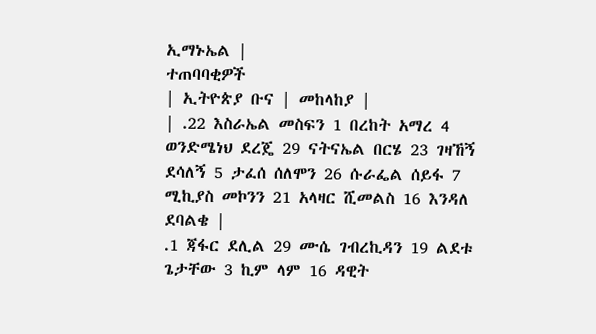ኢማኑኤል |
ተጠባባቂዎች
| ኢትዮጵያ ቡና | መከላከያ |
| .22 እስራኤል መስፍን 1 በረከት አማረ 4 ወንድሜነህ ደረጄ 29 ናትናኤል በርሄ 23 ገዛኸኝ ደሳለኝ 5 ታፈሰ ሰለሞን 26 ሱራፌል ሰይፋ 7 ሚኪያስ መኮንን 21 አላዛር ሺመልስ 16 እንዳለ ደባልቄ |
.1 ጃፋር ደሊል 29 ሙሴ ገብረኪዳን 19 ልደቱ ጌታቸው 3 ኪም ላም 16 ዳዊት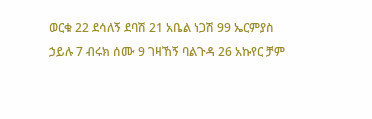ወርቁ 22 ደሳለኝ ደባሽ 21 አቤል ነጋሽ 99 ኤርምያስ ኃይሉ 7 ብሩክ ሰሙ 9 ገዛኸኝ ባልጉዳ 26 አኩየር ቻም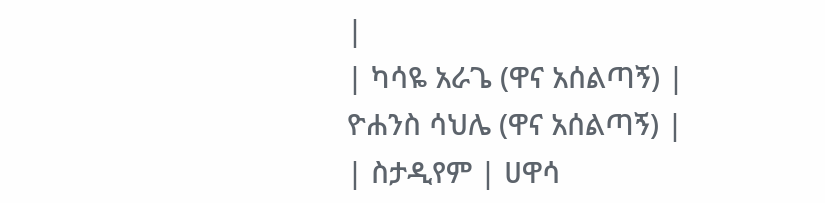|
| ካሳዬ አራጌ (ዋና አሰልጣኝ) |
ዮሐንስ ሳህሌ (ዋና አሰልጣኝ) |
| ስታዲየም | ሀዋሳ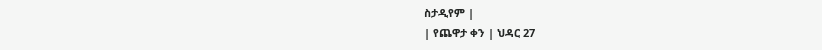ስታዲየም |
| የጨዋታ ቀን | ህዳር 27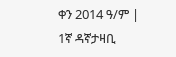ቀን 2014 ዓ/ም |
1ኛ ዳኛታዛቢ